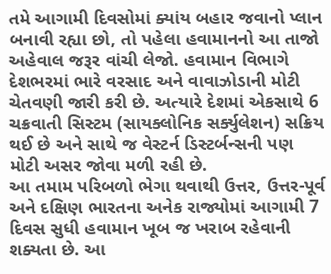તમે આગામી દિવસોમાં ક્યાંય બહાર જવાનો પ્લાન બનાવી રહ્યા છો, તો પહેલા હવામાનનો આ તાજો અહેવાલ જરૂર વાંચી લેજો. હવામાન વિભાગે દેશભરમાં ભારે વરસાદ અને વાવાઝોડાની મોટી ચેતવણી જારી કરી છે. અત્યારે દેશમાં એકસાથે 6 ચક્રવાતી સિસ્ટમ (સાયક્લોનિક સર્ક્યુલેશન) સક્રિય થઈ છે અને સાથે જ વેસ્ટર્ન ડિસ્ટર્બન્સની પણ મોટી અસર જોવા મળી રહી છે.
આ તમામ પરિબળો ભેગા થવાથી ઉત્તર, ઉત્તર-પૂર્વ અને દક્ષિણ ભારતના અનેક રાજ્યોમાં આગામી 7 દિવસ સુધી હવામાન ખૂબ જ ખરાબ રહેવાની શક્યતા છે. આ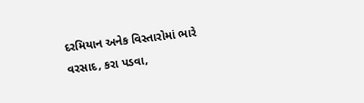દરમિયાન અનેક વિસ્તારોમાં ભારે વરસાદ, કરા પડવા,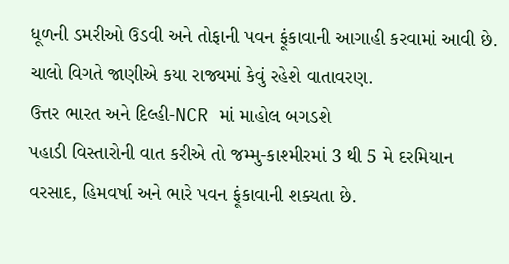ધૂળની ડમરીઓ ઉડવી અને તોફાની પવન ફૂંકાવાની આગાહી કરવામાં આવી છે. ચાલો વિગતે જાણીએ કયા રાજ્યમાં કેવું રહેશે વાતાવરણ.
ઉત્તર ભારત અને દિલ્હી-NCR માં માહોલ બગડશે
પહાડી વિસ્તારોની વાત કરીએ તો જમ્મુ-કાશ્મીરમાં 3 થી 5 મે દરમિયાન વરસાદ, હિમવર્ષા અને ભારે પવન ફૂંકાવાની શક્યતા છે.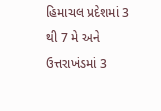હિમાચલ પ્રદેશમાં 3 થી 7 મે અને ઉત્તરાખંડમાં 3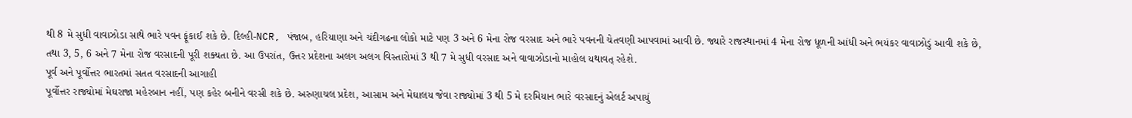થી 8 મે સુધી વાવાઝોડા સાથે ભારે પવન ફૂંકાઈ શકે છે. દિલ્હી-NCR, પંજાબ, હરિયાણા અને ચંદીગઢના લોકો માટે પણ 3 અને 6 મેના રોજ વરસાદ અને ભારે પવનની ચેતવણી આપવામાં આવી છે. જ્યારે રાજસ્થાનમાં 4 મેના રોજ ધૂળની આંધી અને ભયંકર વાવાઝોડું આવી શકે છે, તથા 3, 5, 6 અને 7 મેના રોજ વરસાદની પૂરી શક્યતા છે. આ ઉપરાંત, ઉત્તર પ્રદેશના અલગ અલગ વિસ્તારોમાં 3 થી 7 મે સુધી વરસાદ અને વાવાઝોડાનો માહોલ યથાવત્ રહેશે.
પૂર્વ અને પૂર્વોત્તર ભારતમાં સતત વરસાદની આગાહી
પૂર્વોત્તર રાજ્યોમાં મેઘરાજા મહેરબાન નહીં, પણ કહેર બનીને વરસી શકે છે. અરુણાચલ પ્રદેશ, આસામ અને મેઘાલય જેવા રાજ્યોમાં 3 થી 5 મે દરમિયાન ભારે વરસાદનું એલર્ટ અપાયું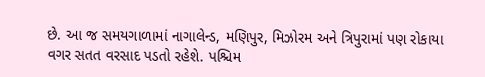છે. આ જ સમયગાળામાં નાગાલેન્ડ, મણિપુર, મિઝોરમ અને ત્રિપુરામાં પણ રોકાયા વગર સતત વરસાદ પડતો રહેશે. પશ્ચિમ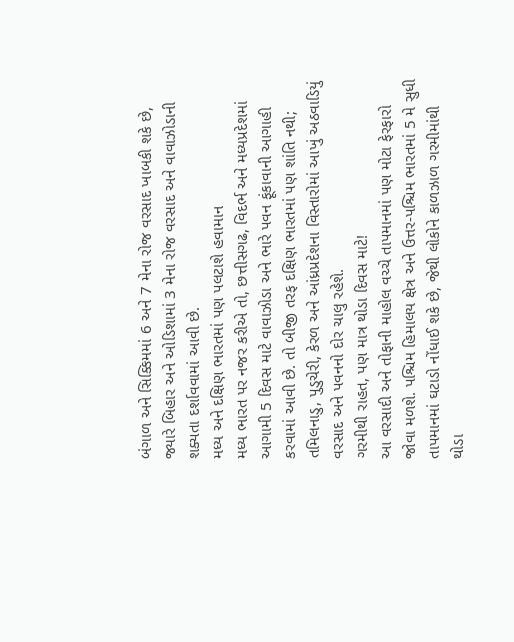બંગાળ અને સિક્કિમમાં 6 અને 7 મેના રોજ વરસાદ ખાબકી શકે છે, જ્યારે બિહાર અને ઓડિશામાં 3 મેના રોજ વરસાદ અને વાવાઝોડાની શક્યતા દર્શાવવામાં આવી છે.
મધ્ય અને દક્ષિણ ભારતમાં પણ પલટાશે હવામાન
મધ્ય ભારત પર નજર કરીએ તો, છત્તીસગઢ, વિદર્ભ અને મધ્યપ્રદેશમાં આગામી 5 દિવસ માટે વાવાઝોડા અને ભારે પવન ફૂંકાવાની આગાહી કરવામાં આવી છે. તો બીજી તરફ દક્ષિણ ભારતમાં પણ શાંતિ નથી; તમિલનાડુ, પુડુચેરી, કેરળ અને આંધ્રપ્રદેશના વિસ્તારોમાં આખું અઠવાડિયું વરસાદ અને પવનનો દોર ચાલુ રહેશે.
ગરમીથી રાહત, પણ માત્ર થોડા દિવસ માટે!
આ વરસાદી અને તોફાની માહોલ વચ્ચે તાપમાનમાં પણ મોટા ફેરફારો જોવા મળશે. પશ્ચિમ હિમાલય ક્ષેત્ર અને ઉત્તર-પશ્ચિમ ભારતમાં 5 મે સુધી તાપમાનમાં ઘટાડો નોંધાઈ શકે છે, જેથી લોકોને કાળઝાળ ગરમીમાંથી થોડા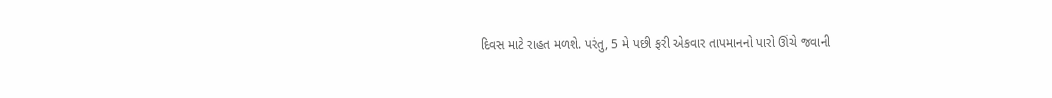દિવસ માટે રાહત મળશે. પરંતુ, 5 મે પછી ફરી એકવાર તાપમાનનો પારો ઊંચે જવાની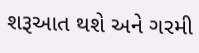શરૂઆત થશે અને ગરમી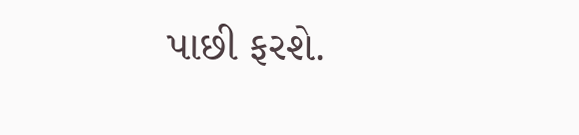પાછી ફરશે.